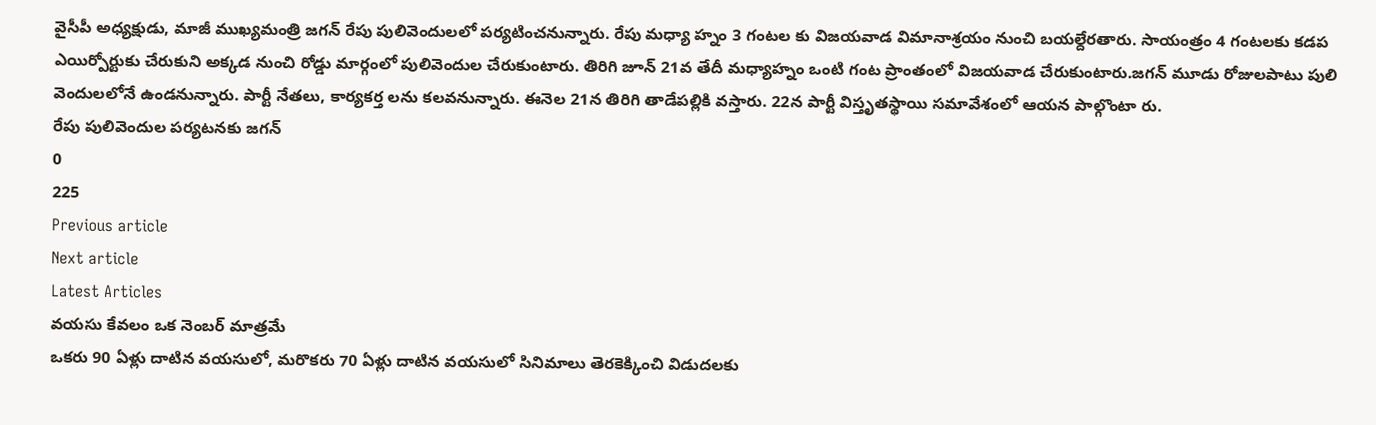వైసీపీ అధ్యక్షుడు, మాజీ ముఖ్యమంత్రి జగన్ రేపు పులివెందులలో పర్యటించనున్నారు. రేపు మధ్యా హ్నం 3 గంటల కు విజయవాడ విమానాశ్రయం నుంచి బయల్దేరతారు. సాయంత్రం 4 గంటలకు కడప ఎయిర్పోర్టుకు చేరుకుని అక్కడ నుంచి రోడ్డు మార్గంలో పులివెందుల చేరుకుంటారు. తిరిగి జూన్ 21వ తేదీ మధ్యాహ్నం ఒంటి గంట ప్రాంతంలో విజయవాడ చేరుకుంటారు.జగన్ మూడు రోజులపాటు పులి వెందులలోనే ఉండనున్నారు. పార్టీ నేతలు, కార్యకర్త లను కలవనున్నారు. ఈనెల 21న తిరిగి తాడేపల్లికి వస్తారు. 22న పార్టీ విస్తృతస్థాయి సమావేశంలో ఆయన పాల్గొంటా రు.
రేపు పులివెందుల పర్యటనకు జగన్
0
225
Previous article
Next article
Latest Articles
వయసు కేవలం ఒక నెంబర్ మాత్రమే
ఒకరు 90 ఏళ్లు దాటిన వయసులో, మరొకరు 70 ఏళ్లు దాటిన వయసులో సినిమాలు తెరకెక్కించి విడుదలకు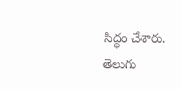సిద్ధం చేశారు. తెలుగు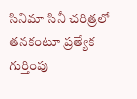సినిమా సినీ చరిత్రలో తనకంటూ ప్రత్యేక గుర్తింపు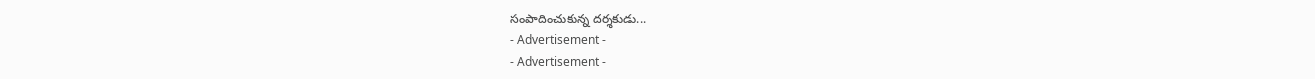సంపాదించుకున్న దర్శకుడు...
- Advertisement -
- Advertisement -